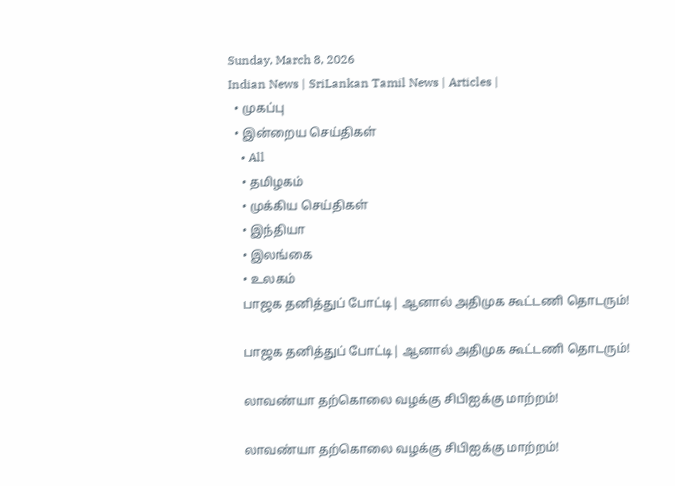Sunday, March 8, 2026
Indian News | SriLankan Tamil News | Articles |
  • முகப்பு
  • இன்றைய செய்திகள்
    • All
    • தமிழகம்
    • முக்கிய செய்திகள்
    • இந்தியா
    • இலங்கை
    • உலகம்
    பாஜக தனித்துப் போட்டி| ஆனால் அதிமுக கூட்டணி தொடரும்!

    பாஜக தனித்துப் போட்டி| ஆனால் அதிமுக கூட்டணி தொடரும்!

    லாவண்யா தற்கொலை வழக்கு சிபிஐக்கு மாற்றம்!

    லாவண்யா தற்கொலை வழக்கு சிபிஐக்கு மாற்றம்!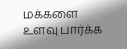மக்களை உளவு பார்க்க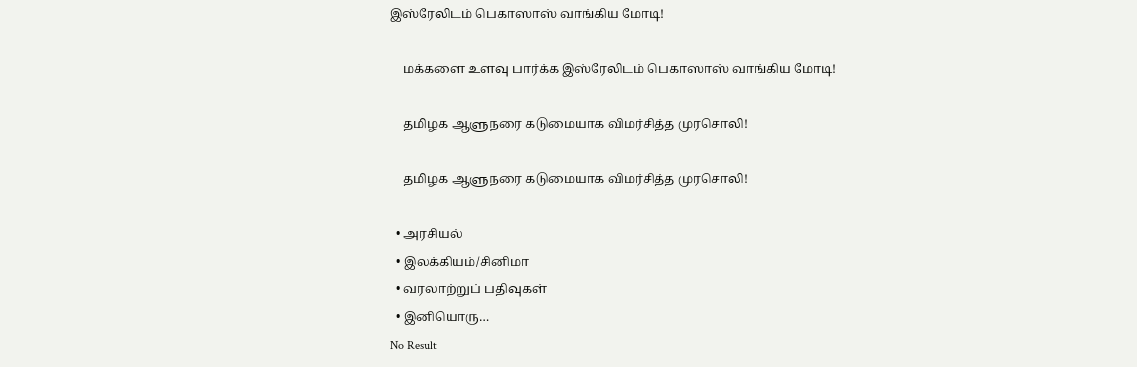இஸ்ரேலிடம் பெகாஸாஸ் வாங்கிய மோடி!

    மக்களை உளவு பார்க்க இஸ்ரேலிடம் பெகாஸாஸ் வாங்கிய மோடி!

    தமிழக ஆளுநரை கடுமையாக விமர்சித்த முரசொலி!

    தமிழக ஆளுநரை கடுமையாக விமர்சித்த முரசொலி!

  • அரசியல்
  • இலக்கியம்/சினிமா
  • வரலாற்றுப் பதிவுகள்
  • இனியொரு…
No Result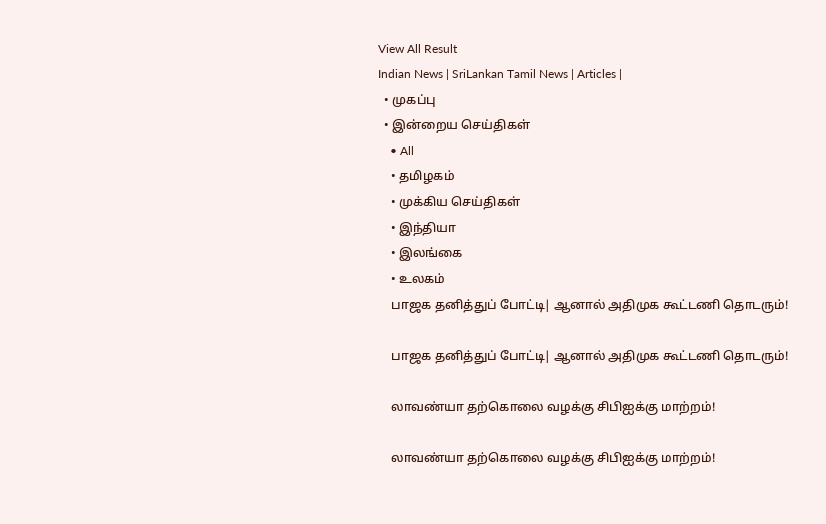View All Result
Indian News | SriLankan Tamil News | Articles |
  • முகப்பு
  • இன்றைய செய்திகள்
    • All
    • தமிழகம்
    • முக்கிய செய்திகள்
    • இந்தியா
    • இலங்கை
    • உலகம்
    பாஜக தனித்துப் போட்டி| ஆனால் அதிமுக கூட்டணி தொடரும்!

    பாஜக தனித்துப் போட்டி| ஆனால் அதிமுக கூட்டணி தொடரும்!

    லாவண்யா தற்கொலை வழக்கு சிபிஐக்கு மாற்றம்!

    லாவண்யா தற்கொலை வழக்கு சிபிஐக்கு மாற்றம்!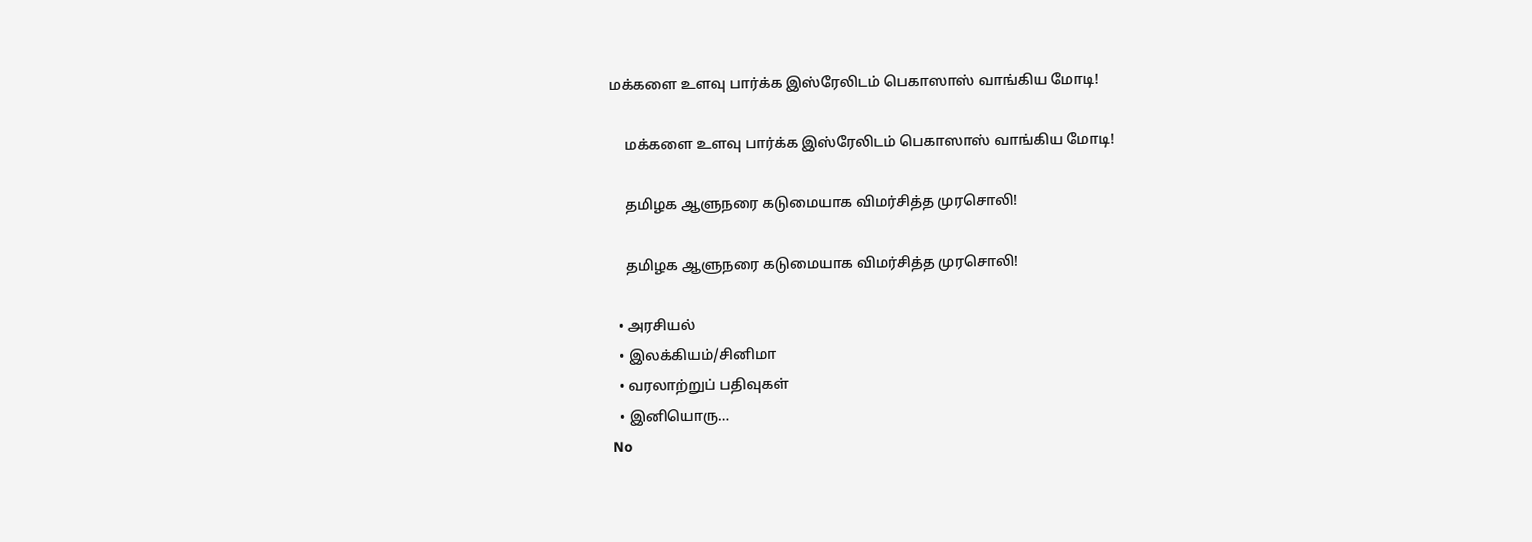மக்களை உளவு பார்க்க இஸ்ரேலிடம் பெகாஸாஸ் வாங்கிய மோடி!

    மக்களை உளவு பார்க்க இஸ்ரேலிடம் பெகாஸாஸ் வாங்கிய மோடி!

    தமிழக ஆளுநரை கடுமையாக விமர்சித்த முரசொலி!

    தமிழக ஆளுநரை கடுமையாக விமர்சித்த முரசொலி!

  • அரசியல்
  • இலக்கியம்/சினிமா
  • வரலாற்றுப் பதிவுகள்
  • இனியொரு…
No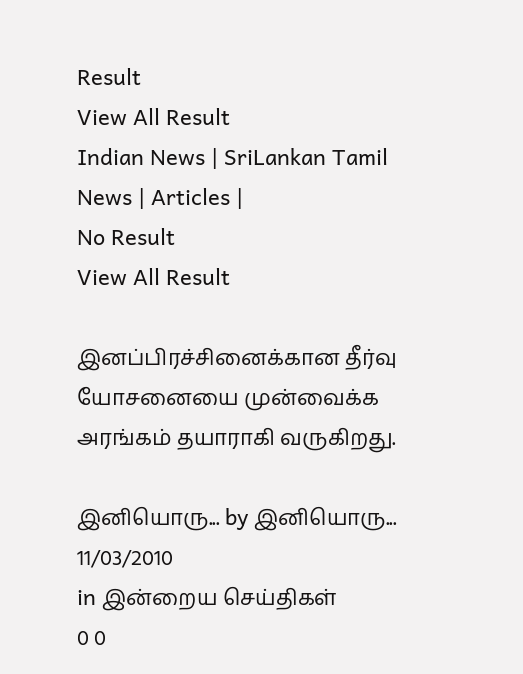Result
View All Result
Indian News | SriLankan Tamil News | Articles |
No Result
View All Result

இனப்பிரச்சினைக்கான தீர்வு யோசனையை முன்வைக்க அரங்கம் தயாராகி வருகிறது.

இனியொரு... by இனியொரு...
11/03/2010
in இன்றைய செய்திகள்
0 0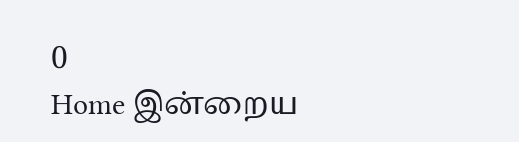0
Home இன்றைய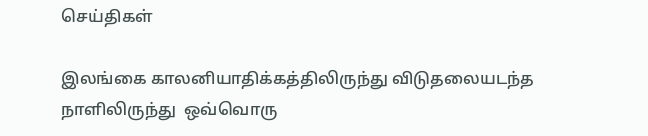செய்திகள்

இலங்கை காலனியாதிக்கத்திலிருந்து விடுதலையடந்த நாளிலிருந்து  ஒவ்வொரு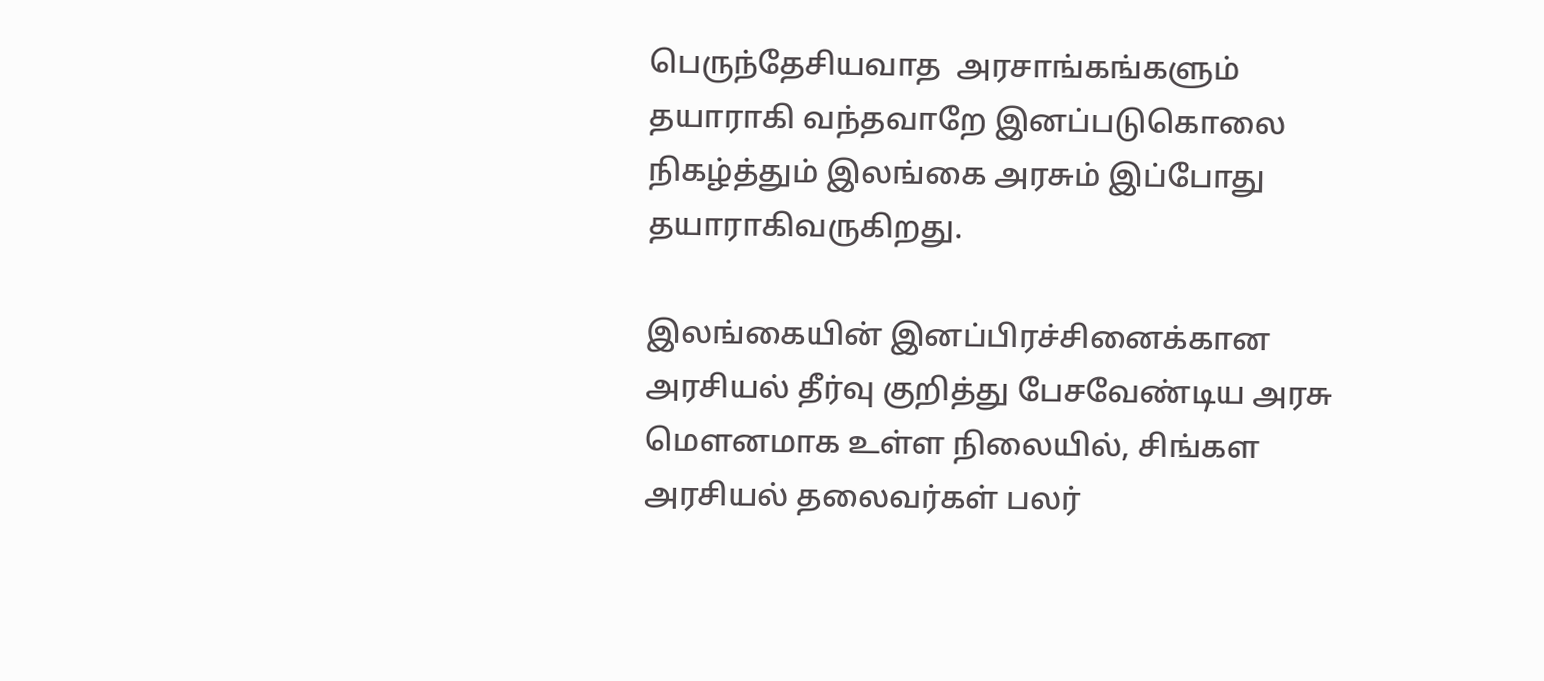பெருந்தேசியவாத  அரசாங்கங்களும்  தயாராகி வந்தவாறே இனப்படுகொலை நிகழ்த்தும் இலங்கை அரசும் இப்போது தயாராகிவருகிறது.

இலங்கையின் இனப்பிரச்சினைக்கான அரசியல் தீர்வு குறித்து பேசவேண்டிய அரசு மௌனமாக உள்ள நிலையில், சிங்கள அரசியல் தலைவர்கள் பலர்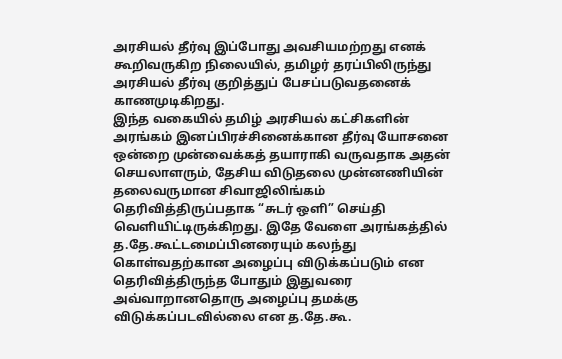அரசியல் தீர்வு இப்போது அவசியமற்றது எனக் கூறிவருகிற நிலையில், தமிழர் தரப்பிலிருந்து அரசியல் தீர்வு குறித்துப் பேசப்படுவதனைக் காணமுடிகிறது.
இந்த வகையில் தமிழ் அரசியல் கட்சிகளின் அரங்கம் இனப்பிரச்சினைக்கான தீர்வு யோசனை ஒன்றை முன்வைக்கத் தயாராகி வருவதாக அதன் செயலாளரும், தேசிய விடுதலை முன்னணியின் தலைவருமான சிவாஜிலிங்கம் தெரிவித்திருப்பதாக “சுடர் ஒளி” செய்தி வெளியிட்டிருக்கிறது. இதே வேளை அரங்கத்தில் த.தே.கூட்டமைப்பினரையும் கலந்து கொள்வதற்கான அழைப்பு விடுக்கப்படும் என தெரிவித்திருந்த போதும் இதுவரை அவ்வாறானதொரு அழைப்பு தமக்கு விடுக்கப்படவில்லை என த.தே.கூ.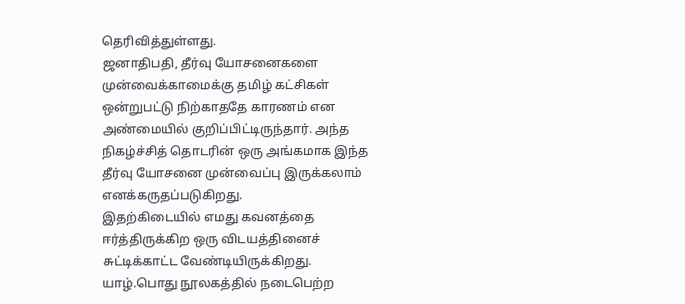தெரிவித்துள்ளது.
ஜனாதிபதி, தீர்வு யோசனைகளை முன்வைக்காமைக்கு தமிழ் கட்சிகள் ஒன்றுபட்டு நிற்காததே காரணம் என அண்மையில் குறிப்பிட்டிருந்தார். அந்த நிகழ்ச்சித் தொடரின் ஒரு அங்கமாக இந்த தீர்வு யோசனை முன்வைப்பு இருக்கலாம் எனக்கருதப்படுகிறது.
இதற்கிடையில் எமது கவனத்தை ஈர்த்திருக்கிற ஒரு விடயத்தினைச் சுட்டிக்காட்ட வேண்டியிருக்கிறது. யாழ்.பொது நூலகத்தில் நடைபெற்ற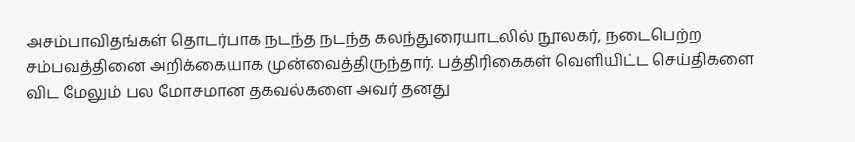அசம்பாவிதங்கள் தொடர்பாக நடந்த நடந்த கலந்துரையாடலில் நூலகர், நடைபெற்ற சம்பவத்தினை அறிக்கையாக முன்வைத்திருந்தார். பத்திரிகைகள் வெளியிட்ட செய்திகளை விட மேலும் பல மோசமான தகவல்களை அவர் தனது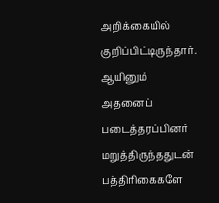அறிக்கையில் குறிப்பிட்டிருந்தார். ஆயினும் அதனைப் படைத்தரப்பினர் மறுத்திருந்ததுடன் பத்திரிகைகளே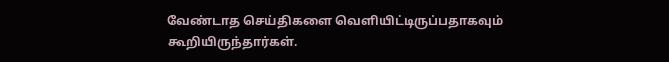வேண்டாத செய்திகளை வெளியிட்டிருப்பதாகவும் கூறியிருந்தார்கள்.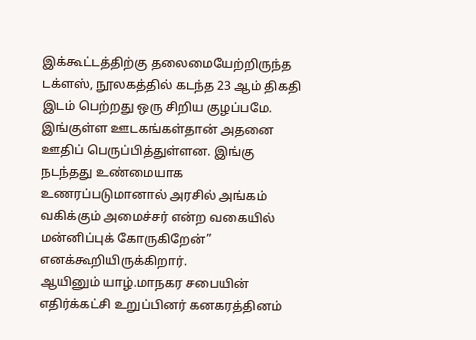இக்கூட்டத்திற்கு தலைமையேற்றிருந்த டக்ளஸ், நூலகத்தில் கடந்த 23 ஆம் திகதி இடம் பெற்றது ஒரு சிறிய குழப்பமே. இங்குள்ள ஊடகங்கள்தான் அதனை ஊதிப் பெருப்பித்துள்ளன. இங்கு நடந்தது உண்மையாக உணரப்படுமானால் அரசில் அங்கம் வகிக்கும் அமைச்சர் என்ற வகையில் மன்னிப்புக் கோருகிறேன்” எனக்கூறியிருக்கிறார்.
ஆயினும் யாழ்.மாநகர சபையின் எதிர்க்கட்சி உறுப்பினர் கனகரத்தினம்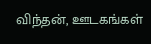விந்தன், ஊடகங்கள்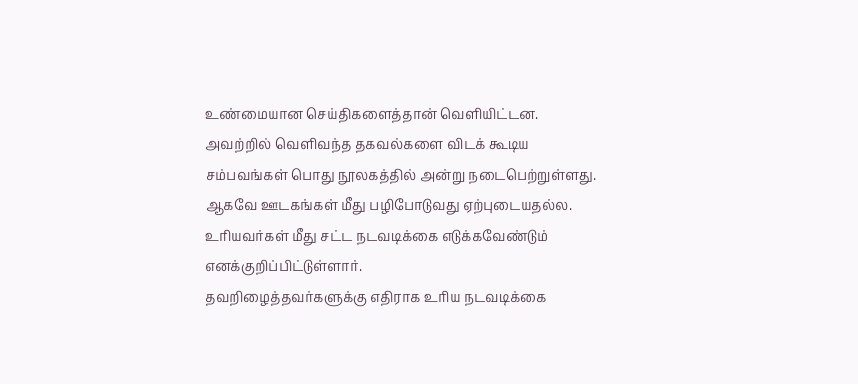உண்மையான செய்திகளைத்தான் வெளியிட்டன. அவற்றில் வெளிவந்த தகவல்களை விடக் கூடிய சம்பவங்கள் பொது நூலகத்தில் அன்று நடைபெற்றுள்ளது. ஆகவே ஊடகங்கள் மீது பழிபோடுவது ஏற்புடையதல்ல. உரியவர்கள் மீது சட்ட நடவடிக்கை எடுக்கவேண்டும் எனக்குறிப்பிட்டுள்ளார்.
தவறிழைத்தவர்களுக்கு எதிராக உரிய நடவடிக்கை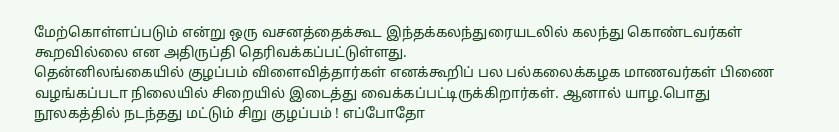மேற்கொள்ளப்படும் என்று ஒரு வசனத்தைக்கூட இந்தக்கலந்துரையடலில் கலந்து கொண்டவர்கள் கூறவில்லை என அதிருப்தி தெரிவக்கப்பட்டுள்ளது.
தென்னிலங்கையில் குழப்பம் விளைவித்தார்கள் எனக்கூறிப் பல பல்கலைக்கழக மாணவர்கள் பிணை வழங்கப்படா நிலையில் சிறையில் இடைத்து வைக்கப்பட்டிருக்கிறார்கள். ஆனால் யாழ.பொது நூலகத்தில் நடந்தது மட்டும் சிறு குழப்பம் ! எப்போதோ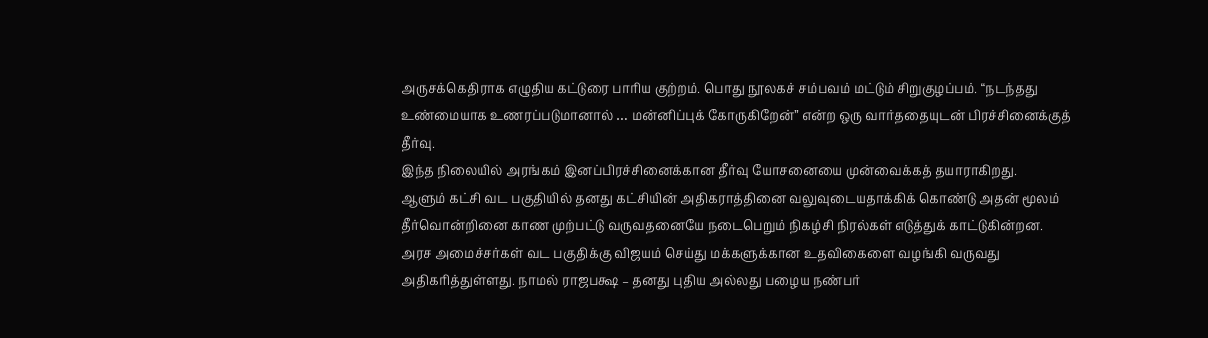அருசக்கெதிராக எழுதிய கட்டுரை பாரிய குற்றம். பொது நூலகச் சம்பவம் மட்டும் சிறுகுழப்பம். “நடந்தது உண்மையாக உணரப்படுமானால் … மன்னிப்புக் கோருகிறேன்” என்ற ஒரு வார்ததையுடன் பிரச்சினைக்குத் தீர்வு.
இந்த நிலையில் அரங்கம் இனப்பிரச்சினைக்கான தீர்வு யோசனையை முன்வைக்கத் தயாராகிறது.
ஆளும் கட்சி வட பகுதியில் தனது கட்சியின் அதிகராத்தினை வலுவுடையதாக்கிக் கொண்டு அதன் மூலம் தீர்வொன்றினை காண முற்பட்டு வருவதனையே நடைபெறும் நிகழ்சி நிரல்கள் எடுத்துக் காட்டுகின்றன. அரச அமைச்சர்கள் வட பகுதிக்கு விஜயம் செய்து மக்களுக்கான உதவிகைளை வழங்கி வருவது அதிகரித்துள்ளது. நாமல் ராஜபக்ஷ – தனது புதிய அல்லது பழைய நண்பர்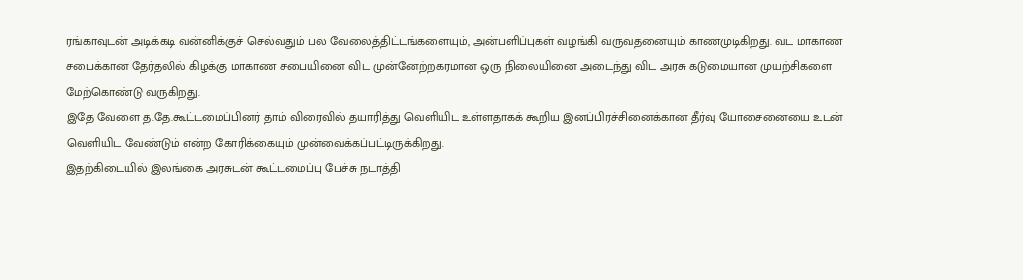ரங்காவுடன் அடிக்கடி வன்னிக்குச் செல்வதும் பல வேலைத்திட்டங்களையும், அன்பளிப்புகள் வழங்கி வருவதனையும் காணமுடிகிறது. வட மாகாண சபைக்கான தேர்தலில் கிழக்கு மாகாண சபையினை விட முன்னேற்றகரமான ஒரு நிலையினை அடைந்து விட அரசு கடுமையான முயற்சிகளை மேற்கொண்டு வருகிறது.
இதே வேளை த.தே.கூட்டமைப்பினர் தாம் விரைவில் தயாரித்து வெளியிட உள்ளதாகக் கூறிய இனப்பிரச்சினைக்கான தீர்வு யோசைனையை உடன் வெளியிட வேண்டும் என்ற கோரிக்கையும் முன்வைக்கப்பட்டிருக்கிறது.
இதற்கிடையில் இலங்கை அரசுடன் கூட்டமைப்பு பேச்சு நடாத்தி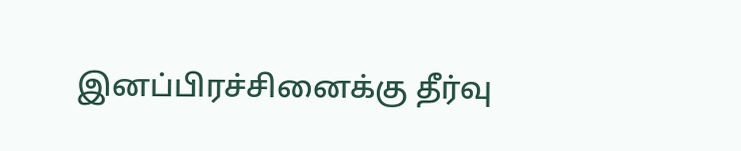இனப்பிரச்சினைக்கு தீர்வு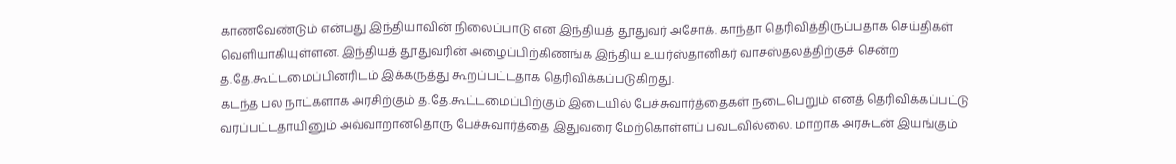காணவேண்டும் என்பது இந்தியாவின் நிலைப்பாடு என இந்தியத் தூதுவர் அசோக். காந்தா தெரிவித்திருப்பதாக செய்திகள் வெளியாகியுள்ளன. இந்தியத் தூதுவரின் அழைப்பிற்கிணங்க இந்திய உயர்ஸ்தானிகர் வாசஸ்தலத்திற்குச் சென்ற த.தே.கூட்டமைப்பினரிடம் இக்கருத்து கூறப்பட்டதாக தெரிவிக்கப்படுகிறது.
கடந்த பல நாட்களாக அரசிற்கும் த.தே.கூட்டமைப்பிற்கும் இடையில் பேச்சுவார்த்தைகள் நடைபெறும் எனத் தெரிவிக்கப்பட்டு வரப்பட்டதாயினும் அவ்வாறானதொரு பேச்சுவார்த்தை இதுவரை மேற்கொள்ளப் பவடவில்லை. மாறாக அரசுடன் இயங்கும்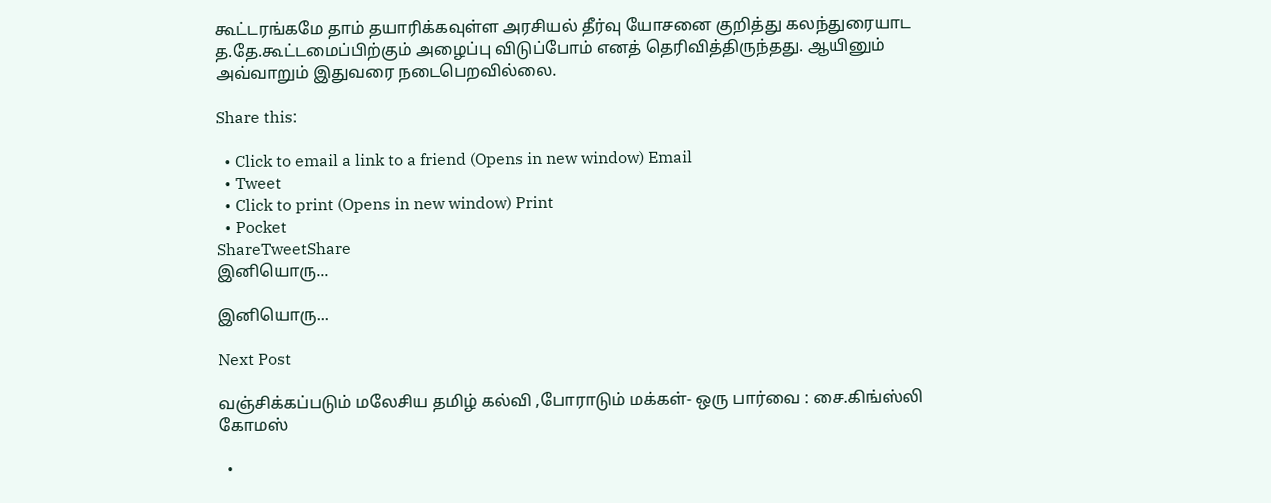கூட்டரங்கமே தாம் தயாரிக்கவுள்ள அரசியல் தீர்வு யோசனை குறித்து கலந்துரையாட த.தே.கூட்டமைப்பிற்கும் அழைப்பு விடுப்போம் எனத் தெரிவித்திருந்தது. ஆயினும் அவ்வாறும் இதுவரை நடைபெறவில்லை.

Share this:

  • Click to email a link to a friend (Opens in new window) Email
  • Tweet
  • Click to print (Opens in new window) Print
  • Pocket
ShareTweetShare
இனியொரு...

இனியொரு...

Next Post

வஞ்சிக்கப்படும் மலேசிய தமிழ் கல்வி ,போராடும் மக்கள்- ஒரு பார்வை : சை.கிங்ஸ்லி கோமஸ்

  •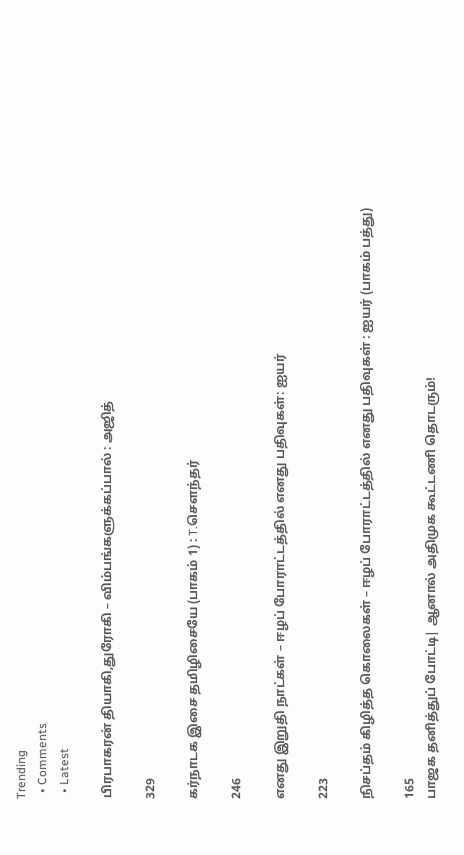Trending
  • Comments
  • Latest

பிரபாகரன் தியாகி,துரோகி – விம்பங்களுக்கப்பால் : அஜித்

329

கர்நாடக இசை தமிழிசையே (பாகம் 1) : T.செளந்தர்

246

எனது இறுதி நாட்கள் – ஈழப் போராட்டத்தில் எனது பதிவுகள்: ஐயர்

223

நிசப்தம் கிழித்த கொலைகள் – ஈழப் போராட்டத்தில் எனது பதிவுகள் : ஐயர் (பாகம் பத்து)

165
பாஜக தனித்துப் போட்டி| ஆனால் அதிமுக கூட்டணி தொடரும்!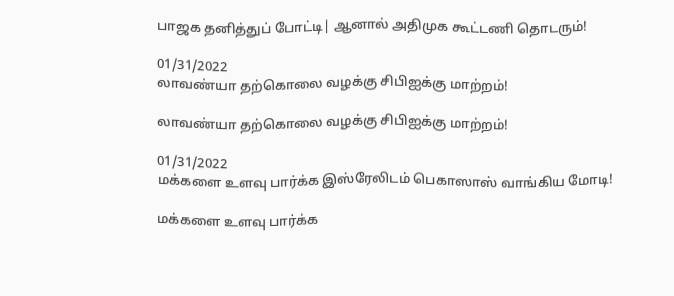பாஜக தனித்துப் போட்டி| ஆனால் அதிமுக கூட்டணி தொடரும்!

01/31/2022
லாவண்யா தற்கொலை வழக்கு சிபிஐக்கு மாற்றம்!

லாவண்யா தற்கொலை வழக்கு சிபிஐக்கு மாற்றம்!

01/31/2022
மக்களை உளவு பார்க்க இஸ்ரேலிடம் பெகாஸாஸ் வாங்கிய மோடி!

மக்களை உளவு பார்க்க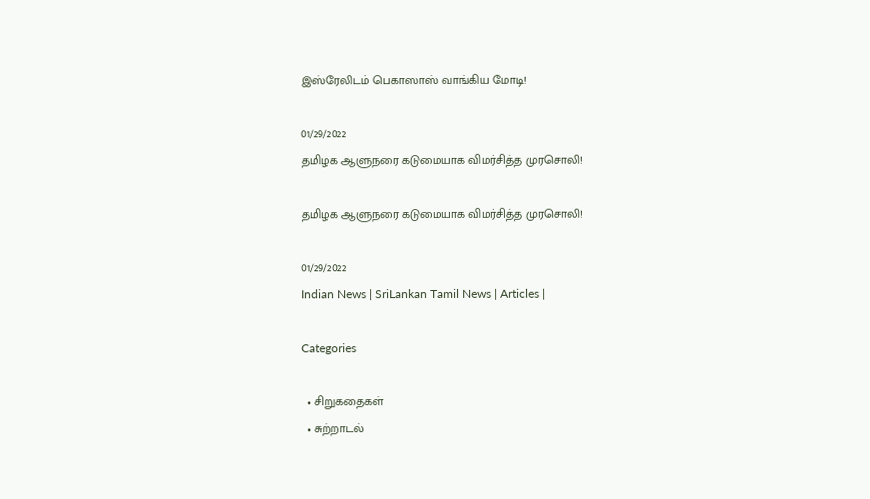இஸ்ரேலிடம் பெகாஸாஸ் வாங்கிய மோடி!

01/29/2022
தமிழக ஆளுநரை கடுமையாக விமர்சித்த முரசொலி!

தமிழக ஆளுநரை கடுமையாக விமர்சித்த முரசொலி!

01/29/2022
Indian News | SriLankan Tamil News | Articles |

Categories

  • சிறுகதைகள்
  • சுற்றாடல்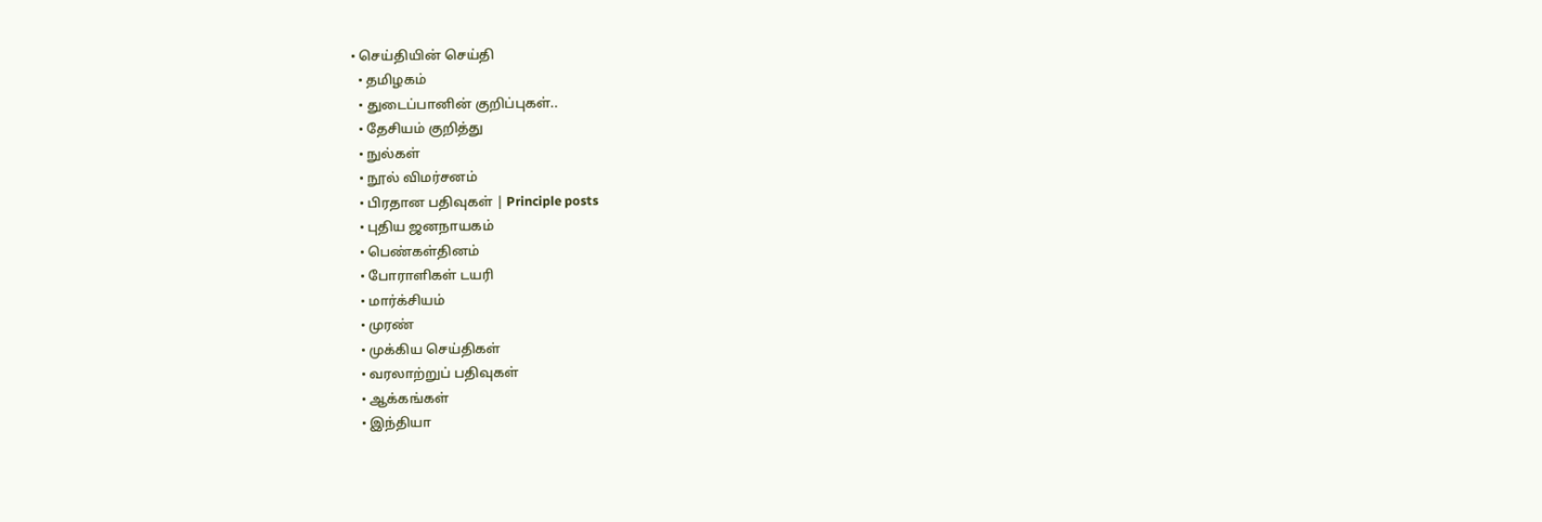• செய்தியின் செய்தி
  • தமிழகம்
  • துடைப்பானின் குறிப்புகள்..
  • தேசியம் குறித்து
  • நுல்கள்
  • நூல் விமர்சனம்
  • பிரதான பதிவுகள் | Principle posts
  • புதிய ஜனநாயகம்
  • பெண்கள்தினம்
  • போராளிகள் டயரி
  • மார்க்சியம்
  • முரண்
  • முக்கிய செய்திகள்
  • வரலாற்றுப் பதிவுகள்
  • ஆக்கங்கள்
  • இந்தியா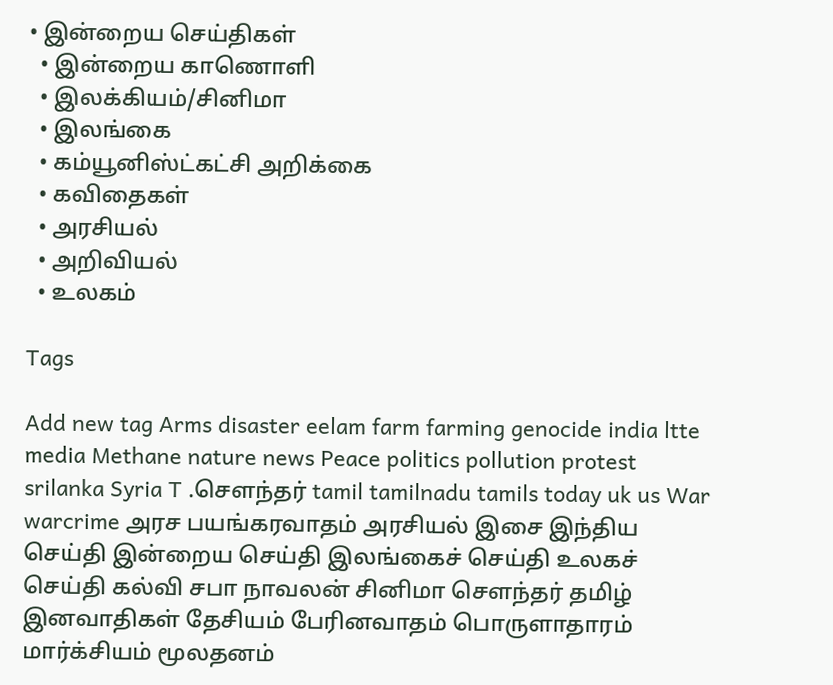• இன்றைய செய்திகள்
  • இன்றைய காணொளி
  • இலக்கியம்/சினிமா
  • இலங்கை
  • கம்யூனிஸ்ட்கட்சி அறிக்கை
  • கவிதைகள்
  • அரசியல்
  • அறிவியல்
  • உலகம்

Tags

Add new tag Arms disaster eelam farm farming genocide india ltte media Methane nature news Peace politics pollution protest srilanka Syria T .சௌந்தர் tamil tamilnadu tamils today uk us War warcrime அரச பயங்கரவாதம் அரசியல் இசை இந்திய செய்தி இன்றைய செய்தி இலங்கைச் செய்தி உலகச் செய்தி கல்வி சபா நாவலன் சினிமா சௌந்தர் தமிழ் இனவாதிகள் தேசியம் பேரினவாதம் பொருளாதாரம் மார்க்சியம் மூலதனம்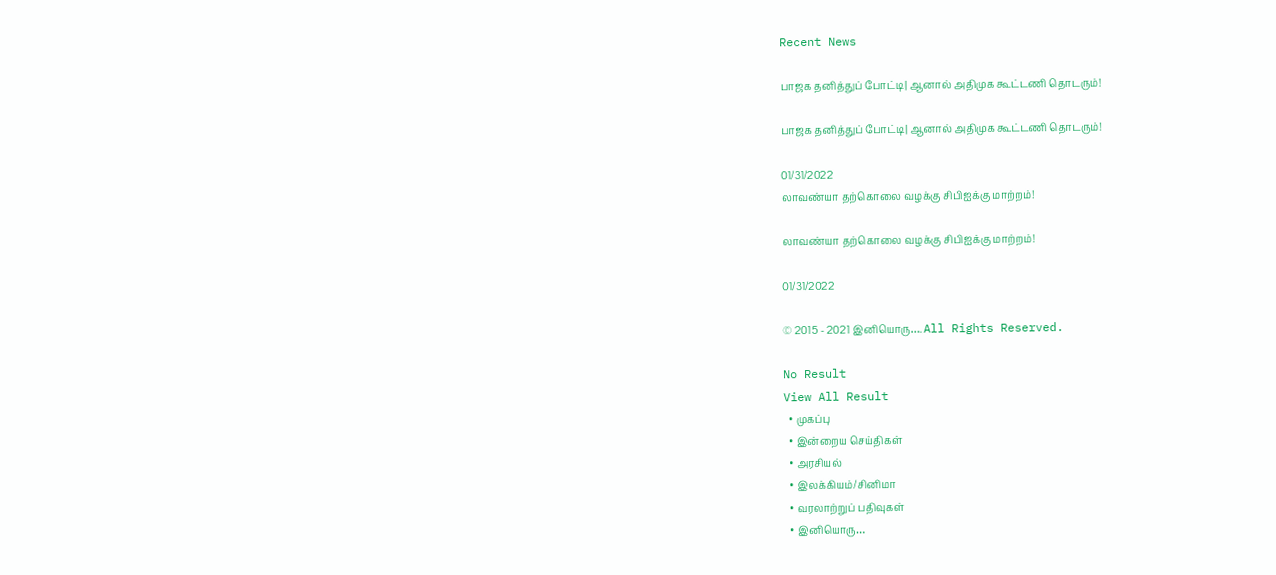Recent News

பாஜக தனித்துப் போட்டி| ஆனால் அதிமுக கூட்டணி தொடரும்!

பாஜக தனித்துப் போட்டி| ஆனால் அதிமுக கூட்டணி தொடரும்!

01/31/2022
லாவண்யா தற்கொலை வழக்கு சிபிஐக்கு மாற்றம்!

லாவண்யா தற்கொலை வழக்கு சிபிஐக்கு மாற்றம்!

01/31/2022

© 2015 - 2021 இனியொரு…. All Rights Reserved.

No Result
View All Result
  • முகப்பு
  • இன்றைய செய்திகள்
  • அரசியல்
  • இலக்கியம்/சினிமா
  • வரலாற்றுப் பதிவுகள்
  • இனியொரு…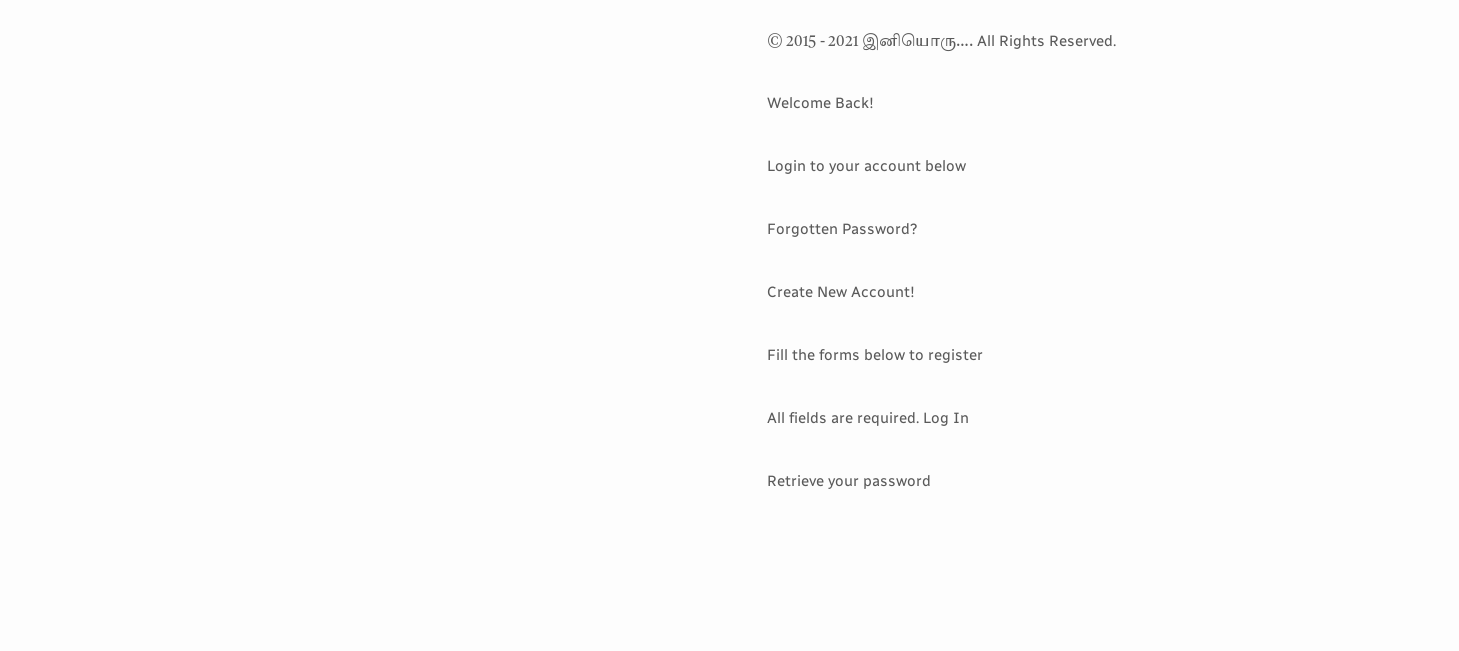© 2015 - 2021 இனியொரு…. All Rights Reserved.

Welcome Back!

Login to your account below

Forgotten Password?

Create New Account!

Fill the forms below to register

All fields are required. Log In

Retrieve your password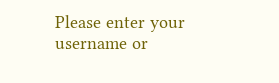Please enter your username or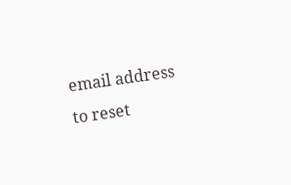email address to reset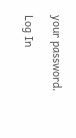your password.

Log In